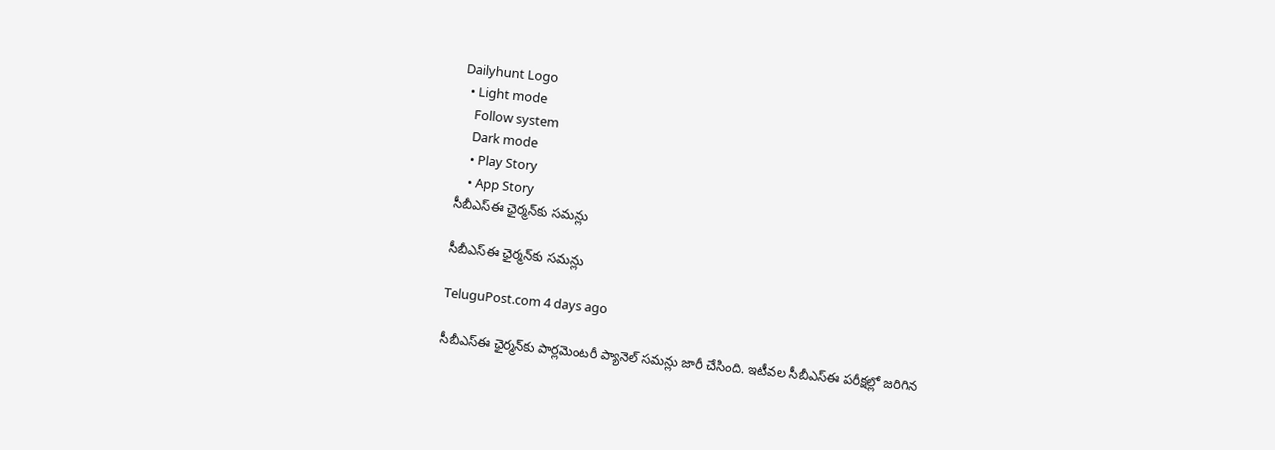Dailyhunt Logo
  • Light mode
    Follow system
    Dark mode
    • Play Story
    • App Story
సీబీఎస్ఈ ఛైర్మన్‌కు సమన్లు

సీబీఎస్ఈ ఛైర్మన్‌కు సమన్లు

TeluguPost.com 4 days ago

సీబీఎస్ఈ ఛైర్మన్‌కు పార్లమెంటరీ ప్యానెల్ సమన్లు జారీ చేసింది. ఇటీవల సీబీఎస్ఈ పరీక్షల్లో జరిగిన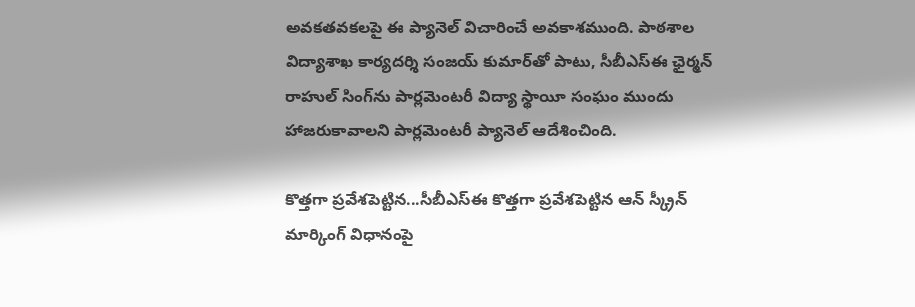అవకతవకలపై ఈ ప్యానెల్ విచారించే అవకాశముంది. పాఠశాల విద్యాశాఖ కార్యదర్శి సంజయ్ కుమార్‌తో పాటు, సీబీఎస్ఈ ఛైర్మన్ రాహుల్ సింగ్‌ను పార్లమెంటరీ విద్యా స్థాయీ సంఘం ముందు హాజరుకావాలని పార్లమెంటరీ ప్యానెల్ ఆదేశించింది.

కొత్తగా ప్రవేశపెట్టిన...సీబీఎస్ఈ కొత్తగా ప్రవేశపెట్టిన ఆన్ స్క్రీన్ మార్కింగ్ విధానంపై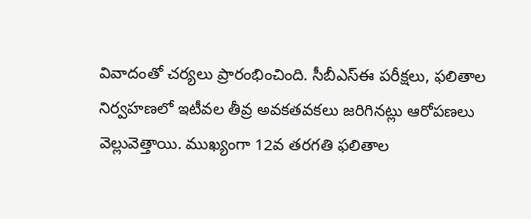వివాదంతో చర్యలు ప్రారంభించింది. సీబీఎస్ఈ పరీక్షలు, ఫలితాల నిర్వహణలో ఇటీవల తీవ్ర అవకతవకలు జరిగినట్లు ఆరోపణలు వెల్లువెత్తాయి. ముఖ్యంగా 12వ తరగతి ఫలితాల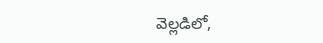వెల్లడిలో,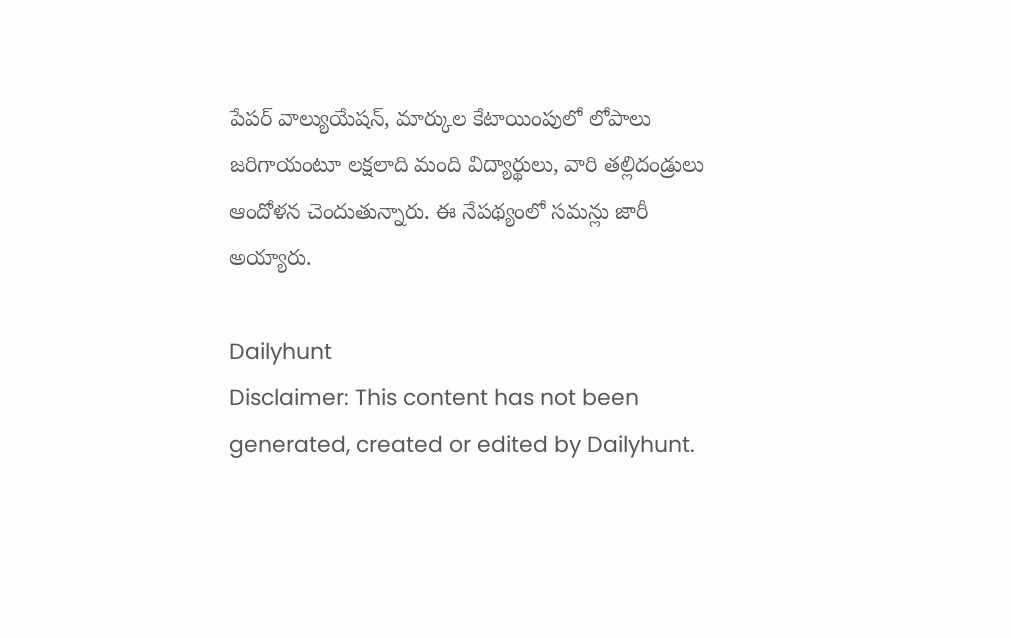పేపర్‌ వాల్యుయేషన్‌, మార్కుల కేటాయింపులో లోపాలు జరిగాయంటూ లక్షలాది మంది విద్యార్థులు, వారి తల్లిదండ్రులు ఆందోళన చెందుతున్నారు. ఈ నేపథ్యంలో సమన్లు జారీ అయ్యారు.

Dailyhunt
Disclaimer: This content has not been generated, created or edited by Dailyhunt.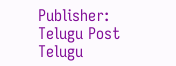Publisher: Telugu Post Telugu